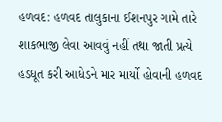હળવદ: હળવદ તાલુકાના ઈશનપુર ગામે તારે શાકભાજી લેવા આવવું નહીં તથા જાતી પ્રત્યે હડધૂત કરી આધેડને માર માર્યો હોવાની હળવદ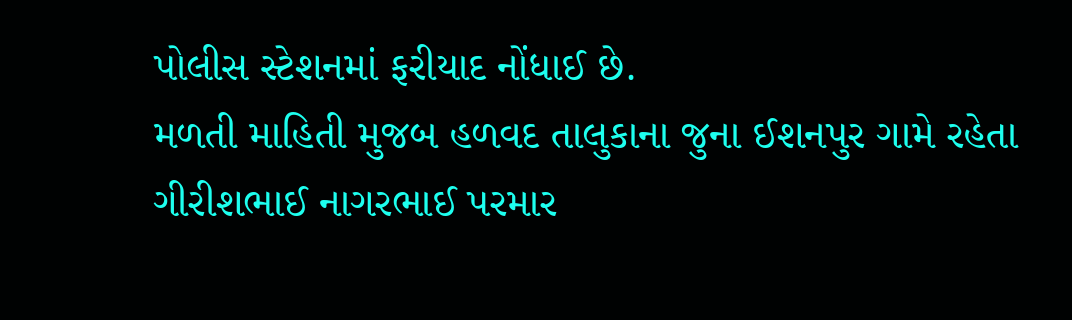પોલીસ સ્ટેશનમાં ફરીયાદ નોંધાઈ છે.
મળતી માહિતી મુજબ હળવદ તાલુકાના જુના ઈશનપુર ગામે રહેતા ગીરીશભાઈ નાગરભાઈ પરમાર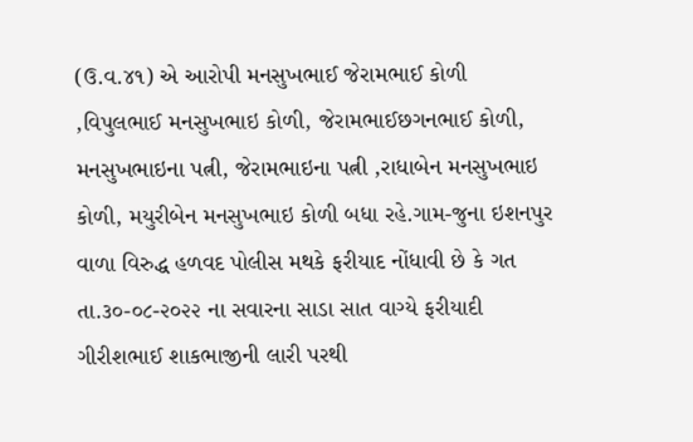(ઉ.વ.૪૧) એ આરોપી મનસુખભાઈ જેરામભાઈ કોળી ,વિપુલભાઈ મનસુખભાઇ કોળી, જેરામભાઈછગનભાઈ કોળી, મનસુખભાઇના પત્ની, જેરામભાઇના પત્ની ,રાધાબેન મનસુખભાઇ કોળી, મયુરીબેન મનસુખભાઇ કોળી બધા રહે.ગામ-જુના ઇશનપુર વાળા વિરુદ્ધ હળવદ પોલીસ મથકે ફરીયાદ નોંધાવી છે કે ગત તા.૩૦-૦૮-૨૦૨૨ ના સવારના સાડા સાત વાગ્યે ફરીયાદી ગીરીશભાઈ શાકભાજીની લારી પરથી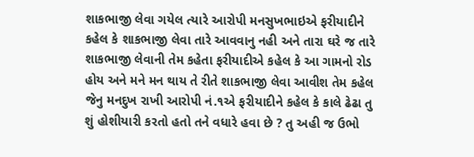શાકભાજી લેવા ગયેલ ત્યારે આરોપી મનસુખભાઇએ ફરીયાદીને કહેલ કે શાકભાજી લેવા તારે આવવાનુ નહી અને તારા ઘરે જ તારે શાકભાજી લેવાની તેમ કહેતા ફરીયાદીએ કહેલ કે આ ગામનો રોડ હોય અને મને મન થાય તે રીતે શાકભાજી લેવા આવીશ તેમ કહેલ જેનુ મનદુખ રાખી આરોપી નં.૧એ ફરીયાદીને કહેલ કે કાલે ઢેઢા તુ શું હોશીયારી કરતો હતો તને વધારે હવા છે ? તુ અહી જ ઉભો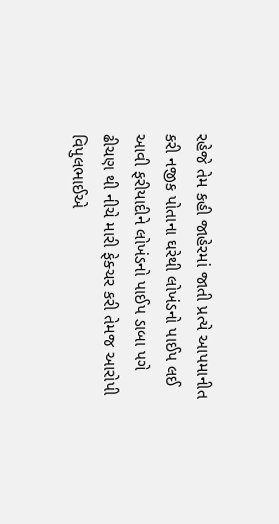રહેજે તેમ કહી જાહેરમાં જાતી પ્રત્યે આપમાનીત કરી નજીક પોતાના ઘરેથી લોખંડનો પાઈપ લઈ આવી ફરીયાદીને લોખંડનો પાઈપ ડાબા પગે ઢીચણ થી નીચે મારી ફેક્ચર કરી તેમજ આરોપી વિપુલભાઈએ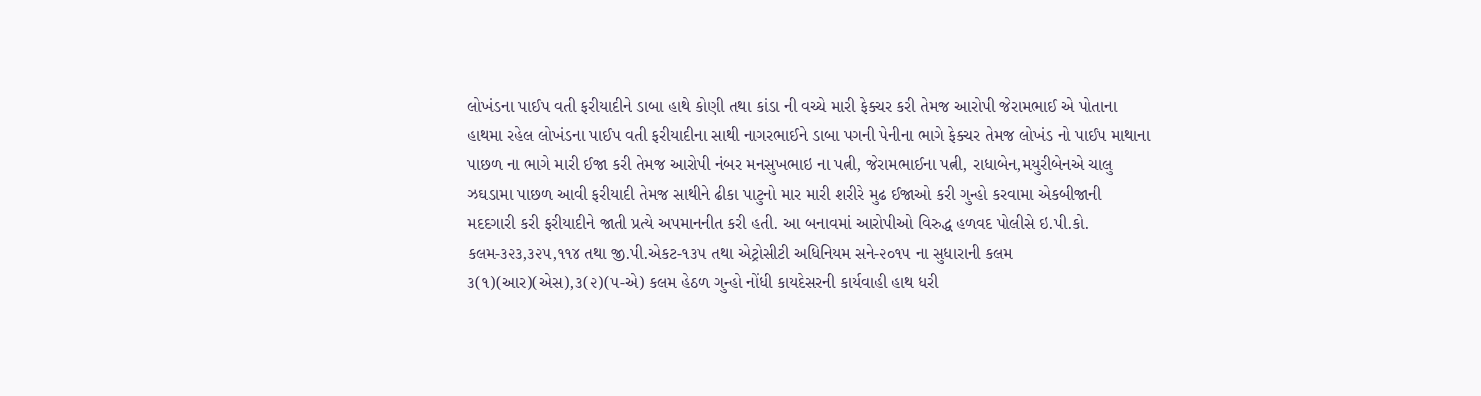લોખંડના પાઈપ વતી ફરીયાદીને ડાબા હાથે કોણી તથા કાંડા ની વચ્ચે મારી ફેક્ચર કરી તેમજ આરોપી જેરામભાઈ એ પોતાના હાથમા રહેલ લોખંડના પાઈપ વતી ફરીયાદીના સાથી નાગરભાઈને ડાબા પગની પેનીના ભાગે ફેક્ચર તેમજ લોખંડ નો પાઈપ માથાના પાછળ ના ભાગે મારી ઈજા કરી તેમજ આરોપી નંબર મનસુખભાઇ ના પત્ની, જેરામભાઈના પત્ની, રાધાબેન,મયુરીબેનએ ચાલુ ઝઘડામા પાછળ આવી ફરીયાદી તેમજ સાથીને ઢીકા પાટુનો માર મારી શરીરે મુઢ ઈજાઓ કરી ગુન્હો કરવામા એકબીજાની મદદગારી કરી ફરીયાદીને જાતી પ્રત્યે અપમાનનીત કરી હતી. આ બનાવમાં આરોપીઓ વિરુદ્ધ હળવદ પોલીસે ઇ.પી.કો. કલમ-૩૨૩,૩૨૫,૧૧૪ તથા જી.પી.એકટ-૧૩૫ તથા એટ્રોસીટી અધિનિયમ સને-૨૦૧૫ ના સુધારાની કલમ ૩(૧)(આર)(એસ),૩(૨)(૫-એ) કલમ હેઠળ ગુન્હો નોંધી કાયદેસરની કાર્યવાહી હાથ ધરી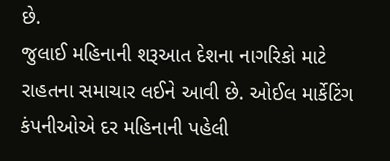છે.
જુલાઈ મહિનાની શરૂઆત દેશના નાગરિકો માટે રાહતના સમાચાર લઈને આવી છે. ઓઈલ માર્કેટિંગ કંપનીઓએ દર મહિનાની પહેલી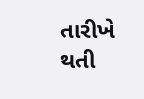તારીખે થતી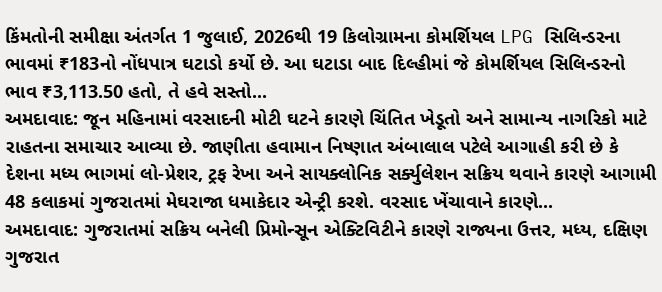કિંમતોની સમીક્ષા અંતર્ગત 1 જુલાઈ, 2026થી 19 કિલોગ્રામના કોમર્શિયલ LPG સિલિન્ડરના ભાવમાં ₹183નો નોંધપાત્ર ઘટાડો કર્યો છે. આ ઘટાડા બાદ દિલ્હીમાં જે કોમર્શિયલ સિલિન્ડરનો ભાવ ₹3,113.50 હતો, તે હવે સસ્તો...
અમદાવાદ: જૂન મહિનામાં વરસાદની મોટી ઘટને કારણે ચિંતિત ખેડૂતો અને સામાન્ય નાગરિકો માટે રાહતના સમાચાર આવ્યા છે. જાણીતા હવામાન નિષ્ણાત અંબાલાલ પટેલે આગાહી કરી છે કે દેશના મધ્ય ભાગમાં લો-પ્રેશર, ટ્રફ રેખા અને સાયક્લોનિક સર્ક્યુલેશન સક્રિય થવાને કારણે આગામી 48 કલાકમાં ગુજરાતમાં મેઘરાજા ધમાકેદાર એન્ટ્રી કરશે. વરસાદ ખેંચાવાને કારણે...
અમદાવાદ: ગુજરાતમાં સક્રિય બનેલી પ્રિમોન્સૂન એક્ટિવિટીને કારણે રાજ્યના ઉત્તર, મધ્ય, દક્ષિણ ગુજરાત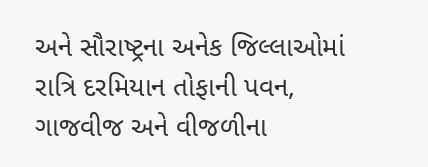અને સૌરાષ્ટ્રના અનેક જિલ્લાઓમાં રાત્રિ દરમિયાન તોફાની પવન, ગાજવીજ અને વીજળીના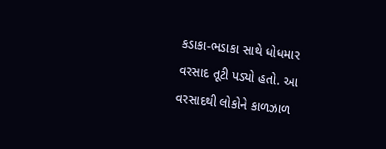કડાકા-ભડાકા સાથે ધોધમાર વરસાદ તૂટી પડ્યો હતો. આ વરસાદથી લોકોને કાળઝાળ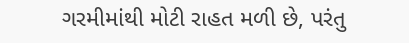ગરમીમાંથી મોટી રાહત મળી છે, પરંતુ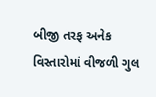બીજી તરફ અનેક વિસ્તારોમાં વીજળી ગુલ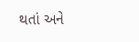થતાં અને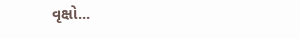વૃક્ષો...